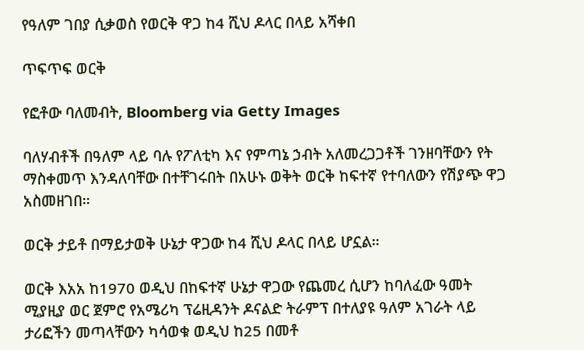የዓለም ገበያ ሲቃወስ የወርቅ ዋጋ ከ4 ሺህ ዶላር በላይ አሻቀበ

ጥፍጥፍ ወርቅ

የፎቶው ባለመብት, Bloomberg via Getty Images

ባለሃብቶች በዓለም ላይ ባሉ የፖለቲካ እና የምጣኔ ኃብት አለመረጋጋቶች ገንዘባቸውን የት ማስቀመጥ እንዳለባቸው በተቸገሩበት በአሁኑ ወቅት ወርቅ ከፍተኛ የተባለውን የሽያጭ ዋጋ አስመዘገበ።

ወርቅ ታይቶ በማይታወቅ ሁኔታ ዋጋው ከ4 ሺህ ዶላር በላይ ሆኗል።

ወርቅ እአአ ከ1970 ወዲህ በከፍተኛ ሁኔታ ዋጋው የጨመረ ሲሆን ከባለፈው ዓመት ሚያዚያ ወር ጀምሮ የአሜሪካ ፕሬዚዳንት ዶናልድ ትራምፕ በተለያዩ ዓለም አገራት ላይ ታሪፎችን መጣላቸውን ካሳወቁ ወዲህ ከ25 በመቶ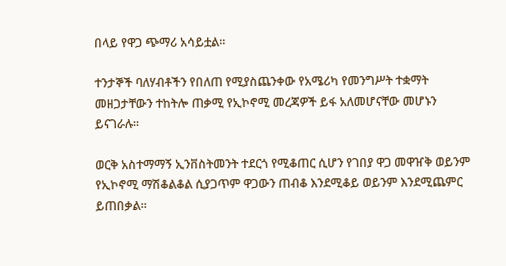በላይ የዋጋ ጭማሪ አሳይቷል።

ተንታኞች ባለሃብቶችን የበለጠ የሚያስጨንቀው የአሜሪካ የመንግሥት ተቋማት መዘጋታቸውን ተከትሎ ጠቃሚ የኢኮኖሚ መረጃዎች ይፋ አለመሆናቸው መሆኑን ይናገራሉ።

ወርቅ አስተማማኝ ኢንቨስትመንት ተደርጎ የሚቆጠር ሲሆን የገበያ ዋጋ መዋዠቅ ወይንም የኢኮኖሚ ማሽቆልቆል ሲያጋጥም ዋጋውን ጠብቆ እንደሚቆይ ወይንም እንደሚጨምር ይጠበቃል።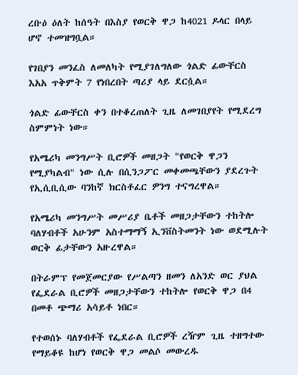ረቡዕ ዕለት ከሰዓት በእስያ የወርቅ ዋጋ ከ4021 ዶላር በላይ ሆኖ ተመዝግቧል።

የገበያን መንፈስ ለመለካት የሚያገለግለው ጎልድ ፊውቸርስ እአአ ጥቅምት 7 የነበረበት ጣሪያ ላይ ደርሷል።

ጎልድ ፊውቸርስ ቀን በተቆረጠለት ጊዜ ለመገበያየት የሚደረግ ስምምነት ነው።

የአሜሪካ መንግሥት ቢሮዎች መዘጋት "የወርቅ ዋጋን የሚያካልብ" ነው ሲሉ በሲንጋፖር መቀመጫቸውን ያደረጉት የኢሲቢሲው ባንከኛ ክርስቶፈር ዎንግ ተናግረዋል።

የአሜሪካ መንግሥት መሥሪያ ቤቶች መዘጋታቸውን ተከትሎ ባለሃብቶች አሁንም አስተማማኝ ኢንቨስትመንት ነው ወደሚሉት ወርቅ ፊታቸውን አዙረዋል።

በትራምፕ የመጀመርያው የሥልጣን ዘመን ለአንድ ወር ያህል የፌደራል ቢሮዎች መዘጋታቸውን ተከትሎ የወርቅ ዋጋ በ4 በመቶ ጭማሪ አሳይቶ ነበር።

የተወሰኑ ባለሃብቶች የፌደራል ቢሮዎች ረዥም ጊዜ ተዘግተው የማይቆዩ ከሆነ የወርቅ ዋጋ መልሶ መውረዱ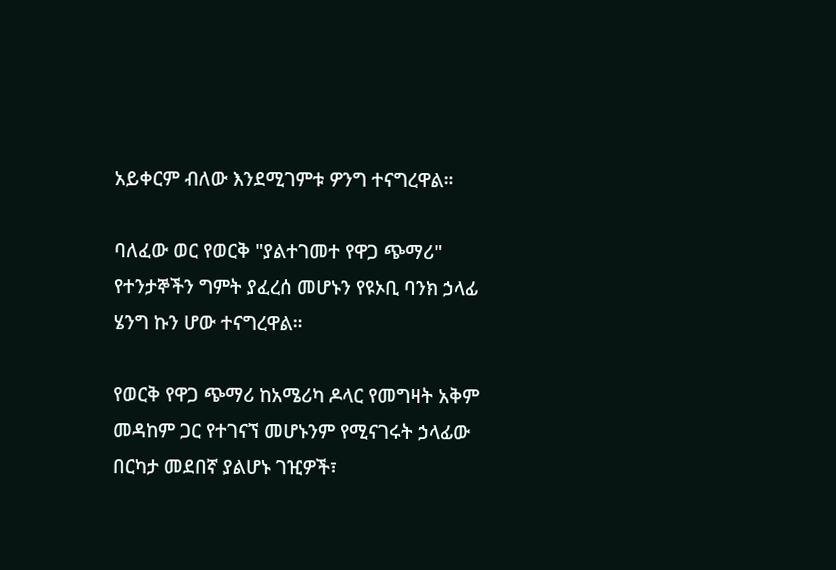አይቀርም ብለው እንደሚገምቱ ዎንግ ተናግረዋል።

ባለፈው ወር የወርቅ "ያልተገመተ የዋጋ ጭማሪ" የተንታኞችን ግምት ያፈረሰ መሆኑን የዩኦቢ ባንክ ኃላፊ ሄንግ ኩን ሆው ተናግረዋል።

የወርቅ የዋጋ ጭማሪ ከአሜሪካ ዶላር የመግዛት አቅም መዳከም ጋር የተገናኘ መሆኑንም የሚናገሩት ኃላፊው በርካታ መደበኛ ያልሆኑ ገዢዎች፣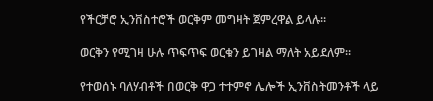የችርቻሮ ኢንቨስተሮች ወርቅም መግዛት ጀምረዋል ይላሉ።

ወርቅን የሚገዛ ሁሉ ጥፍጥፍ ወርቁን ይገዛል ማለት አይደለም።

የተወሰኑ ባለሃብቶች በወርቅ ዋጋ ተተምኖ ሌሎች ኢንቨስትመንቶች ላይ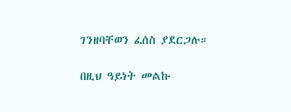ገንዘባቸወን ፈሰስ ያደርጋሉ።

በዚህ ዓይነት መልኩ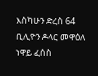እስካሁን ድረስ 64 ቢሊዮን ዶላር መዋዕለ ነዋይ ፈሰስ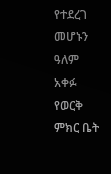የተደረገ መሆኑን ዓለም አቀፉ የወርቅ ምክር ቤት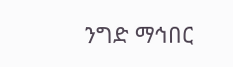ንግድ ማኅበር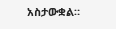አስታውቋል።